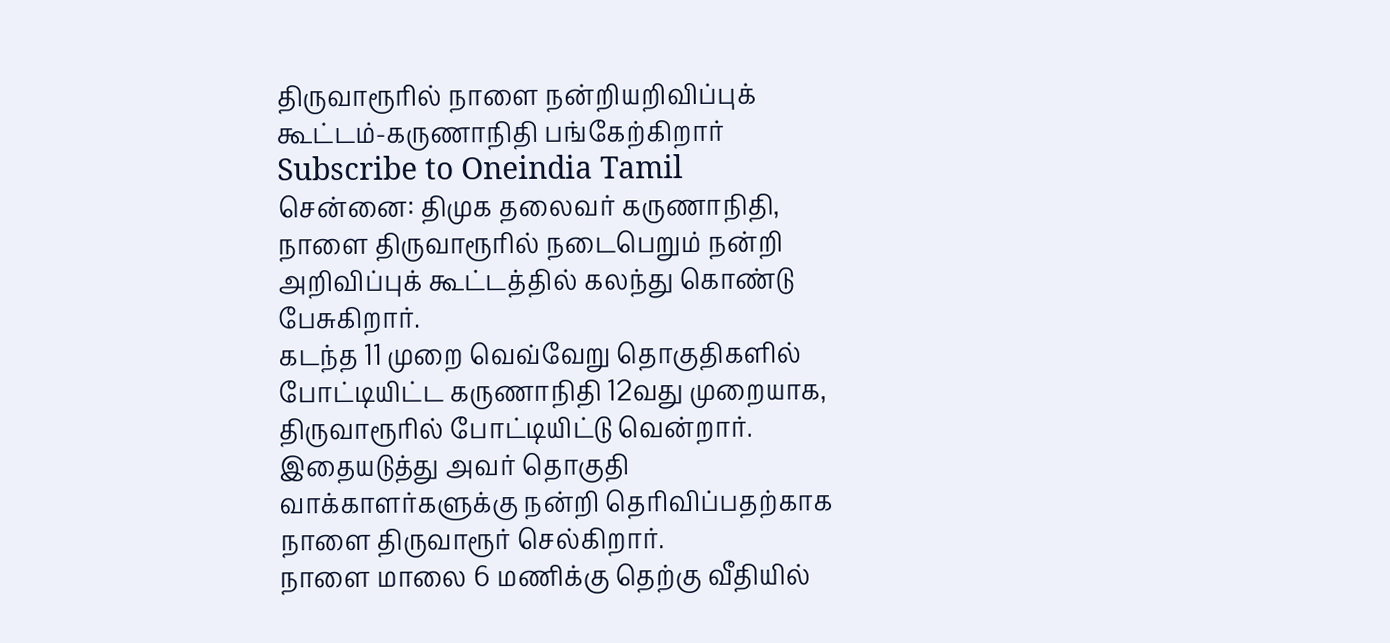திருவாரூரில் நாளை நன்றியறிவிப்புக் கூட்டம்-கருணாநிதி பங்கேற்கிறார்
Subscribe to Oneindia Tamil
சென்னை: திமுக தலைவர் கருணாநிதி, நாளை திருவாரூரில் நடைபெறும் நன்றி அறிவிப்புக் கூட்டத்தில் கலந்து கொண்டு பேசுகிறார்.
கடந்த 11 முறை வெவ்வேறு தொகுதிகளில் போட்டியிட்ட கருணாநிதி 12வது முறையாக, திருவாரூரில் போட்டியிட்டு வென்றார். இதையடுத்து அவர் தொகுதி வாக்காளர்களுக்கு நன்றி தெரிவிப்பதற்காக நாளை திருவாரூர் செல்கிறார்.
நாளை மாலை 6 மணிக்கு தெற்கு வீதியில்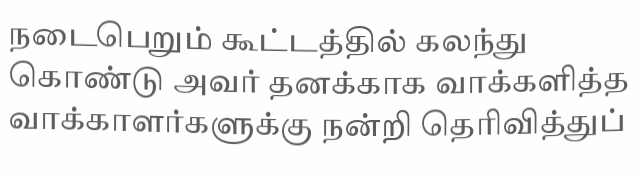நடைபெறும் கூட்டத்தில் கலந்து கொண்டு அவர் தனக்காக வாக்களித்த வாக்காளர்களுக்கு நன்றி தெரிவித்துப்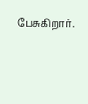பேசுகிறார்.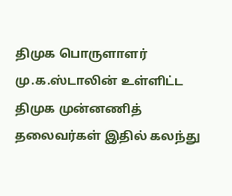திமுக பொருளாளர் மு.க.ஸ்டாலின் உள்ளிட்ட திமுக முன்னணித் தலைவர்கள் இதில் கலந்து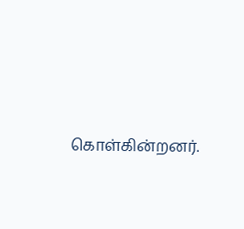கொள்கின்றனர்.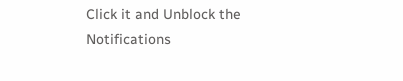Click it and Unblock the Notifications